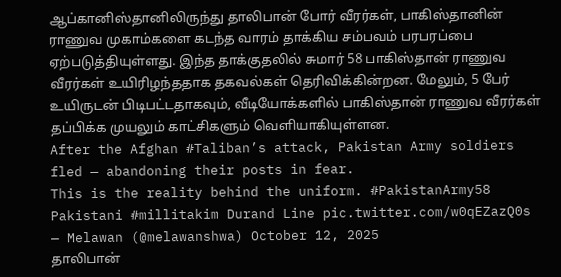ஆப்கானிஸ்தானிலிருந்து தாலிபான் போர் வீரர்கள், பாகிஸ்தானின் ராணுவ முகாம்களை கடந்த வாரம் தாக்கிய சம்பவம் பரபரப்பை ஏற்படுத்தியுள்ளது. இந்த தாக்குதலில் சுமார் 58 பாகிஸ்தான் ராணுவ வீரர்கள் உயிரிழந்ததாக தகவல்கள் தெரிவிக்கின்றன. மேலும், 5 பேர் உயிருடன் பிடிபட்டதாகவும், வீடியோக்களில் பாகிஸ்தான் ராணுவ வீரர்கள் தப்பிக்க முயலும் காட்சிகளும் வெளியாகியுள்ளன.
After the Afghan #Taliban’s attack, Pakistan Army soldiers fled — abandoning their posts in fear.
This is the reality behind the uniform. #PakistanArmy58 Pakistani #millitakim Durand Line pic.twitter.com/w0qEZazQ0s
— Melawan (@melawanshwa) October 12, 2025
தாலிபான்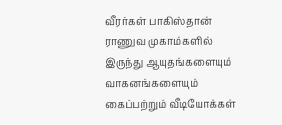வீரர்கள் பாகிஸ்தான் ராணுவ முகாம்களில் இருந்து ஆயுதங்களையும் வாகனங்களையும் கைப்பற்றும் வீடியோக்கள்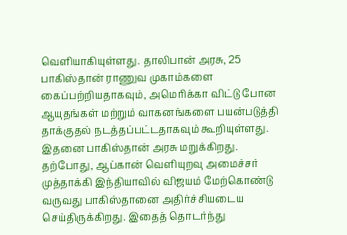வெளியாகியுள்ளது. தாலிபான் அரசு, 25 பாகிஸ்தான் ராணுவ முகாம்களை கைப்பற்றியதாகவும், அமெரிக்கா விட்டு போன ஆயுதங்கள் மற்றும் வாகனங்களை பயன்படுத்தி தாக்குதல் நடத்தப்பட்டதாகவும் கூறியுள்ளது. இதனை பாகிஸ்தான் அரசு மறுக்கிறது.
தற்போது, ஆப்கான் வெளியுறவு அமைச்சர் முத்தாக்கி இந்தியாவில் விஜயம் மேற்கொண்டு வருவது பாகிஸ்தானை அதிர்ச்சியடைய செய்திருக்கிறது. இதைத் தொடர்ந்து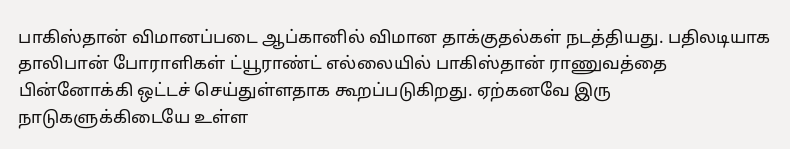பாகிஸ்தான் விமானப்படை ஆப்கானில் விமான தாக்குதல்கள் நடத்தியது. பதிலடியாக தாலிபான் போராளிகள் ட்யூராண்ட் எல்லையில் பாகிஸ்தான் ராணுவத்தை பின்னோக்கி ஒட்டச் செய்துள்ளதாக கூறப்படுகிறது. ஏற்கனவே இரு நாடுகளுக்கிடையே உள்ள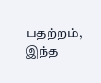பதற்றம், இந்த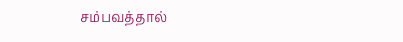சம்பவத்தால்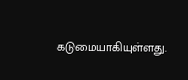கடுமையாகியுள்ளது.